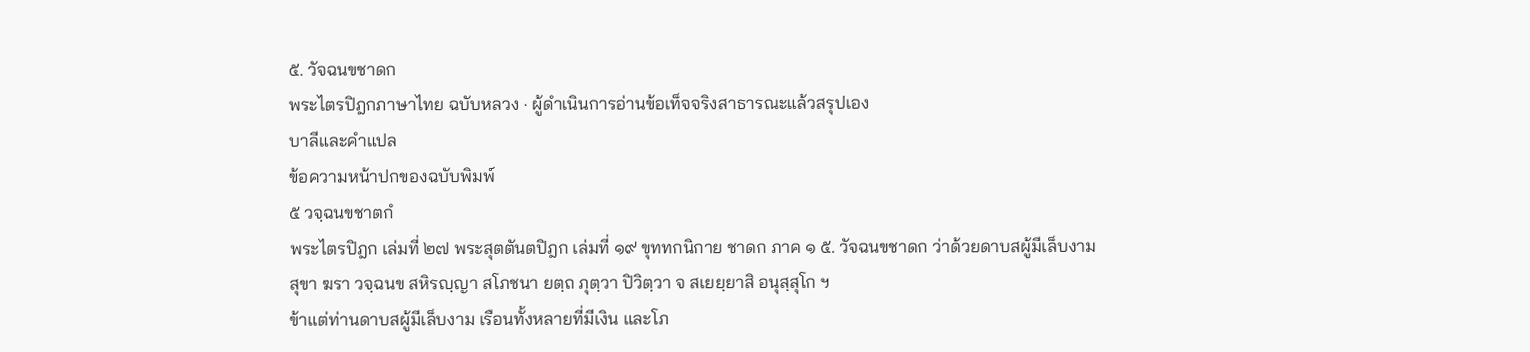๕. วัจฉนขชาดก
พระไตรปิฎกภาษาไทย ฉบับหลวง · ผู้ดำเนินการอ่านข้อเท็จจริงสาธารณะแล้วสรุปเอง
บาลีและคำแปล
ข้อความหน้าปกของฉบับพิมพ์
๕ วจฺฉนขชาตกํ
พระไตรปิฎก เล่มที่ ๒๗ พระสุตตันตปิฎก เล่มที่ ๑๙ ขุททกนิกาย ชาดก ภาค ๑ ๕. วัจฉนขชาดก ว่าด้วยดาบสผู้มีเล็บงาม
สุขา ฆรา วจฺฉนข สหิรญฺญา สโภชนา ยตฺถ ภุตฺวา ปิวิตฺวา จ สเยยฺยาสิ อนุสฺสุโก ฯ
ข้าแต่ท่านดาบสผู้มีเล็บงาม เรือนทั้งหลายที่มีเงิน และโภ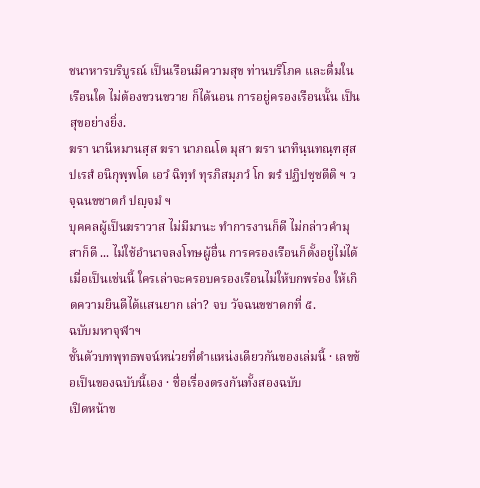ชนาหารบริบูรณ์ เป็นเรือนมีความสุข ท่านบริโภค และดื่มในเรือนใด ไม่ต้องขวนขวาย ก็ได้นอน การอยู่ครองเรือนนั้น เป็นสุขอย่างยิ่ง.
ฆรา นานีหมานสฺส ฆรา นาภณโต มุสา ฆรา นาทินฺนทณฺฑสฺส ปเรสํ อนิกุพฺพโต เอวํ ฉิทฺทํ ทุรภิสมฺภวํ โก ฆรํ ปฏิปชฺชตีติ ฯ วจฺฉนขชาตกํ ปญฺจมํ ฯ
บุคคลผู้เป็นฆราวาส ไม่มีมานะ ทำการงานก็ดี ไม่กล่าวคำมุสาก็ดี ... ไม่ใช้อำนาจลงโทษผู้อื่น การครองเรือนก็ตั้งอยู่ไม่ได้ เมื่อเป็นเช่นนี้ ใครเล่าจะครอบครองเรือนไม่ให้บกพร่อง ให้เกิดความยินดีได้แสนยาก เล่า? จบ วัจฉนขชาดกที่ ๕.
ฉบับมหาจุฬาฯ
ชั้นตัวบทพุทธพจน์หน่วยที่ตำแหน่งเดียวกันของเล่มนี้ · เลขข้อเป็นของฉบับนี้เอง · ชื่อเรื่องตรงกันทั้งสองฉบับ
เปิดหน้าข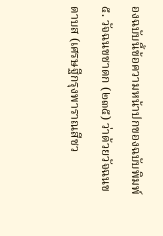องฉบับนี้ข้อความหน้าปกของฉบับพิมพ์
๕. วัจฉนขชาดก (๒๓๕) ว่าด้วยวัจฉนขดาบส (เศรษฐีกรุงพาราณสีชว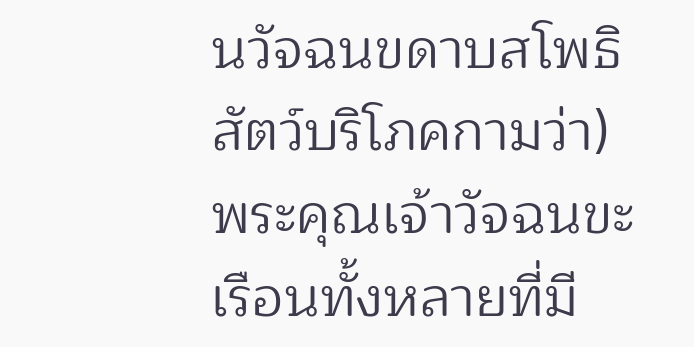นวัจฉนขดาบสโพธิสัตว์บริโภคกามว่า)
พระคุณเจ้าวัจฉนขะ เรือนทั้งหลายที่มี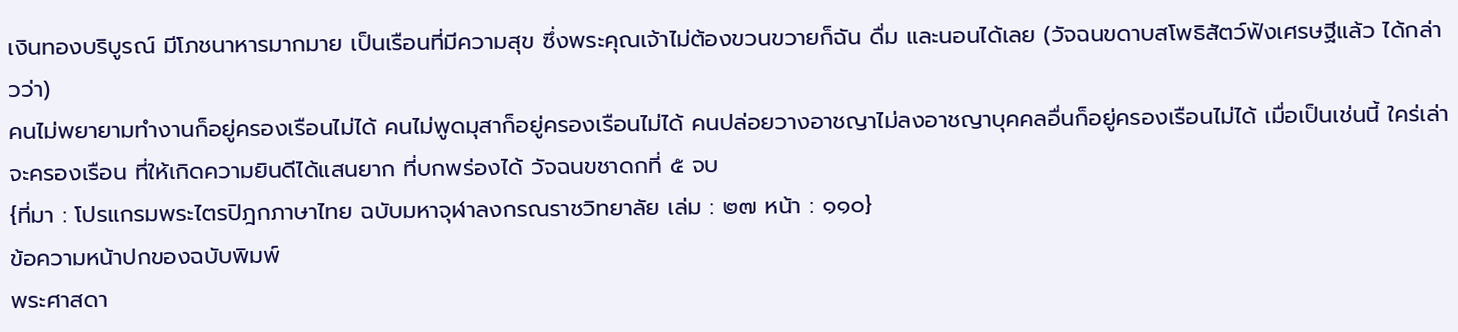เงินทองบริบูรณ์ มีโภชนาหารมากมาย เป็นเรือนที่มีความสุข ซึ่งพระคุณเจ้าไม่ต้องขวนขวายก็ฉัน ดื่ม และนอนได้เลย (วัจฉนขดาบสโพธิสัตว์ฟังเศรษฐีแล้ว ได้กล่าวว่า)
คนไม่พยายามทำงานก็อยู่ครองเรือนไม่ได้ คนไม่พูดมุสาก็อยู่ครองเรือนไม่ได้ คนปล่อยวางอาชญาไม่ลงอาชญาบุคคลอื่นก็อยู่ครองเรือนไม่ได้ เมื่อเป็นเช่นนี้ ใคร่เล่าจะครองเรือน ที่ให้เกิดความยินดีได้แสนยาก ที่บกพร่องได้ วัจฉนขชาดกที่ ๕ จบ
{ที่มา : โปรแกรมพระไตรปิฎกภาษาไทย ฉบับมหาจุฬาลงกรณราชวิทยาลัย เล่ม : ๒๗ หน้า : ๑๑๐}
ข้อความหน้าปกของฉบับพิมพ์
พระศาสดา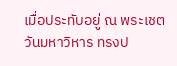เมื่อประทับอยู่ ณ พระเชตวันมหาวิหาร ทรงป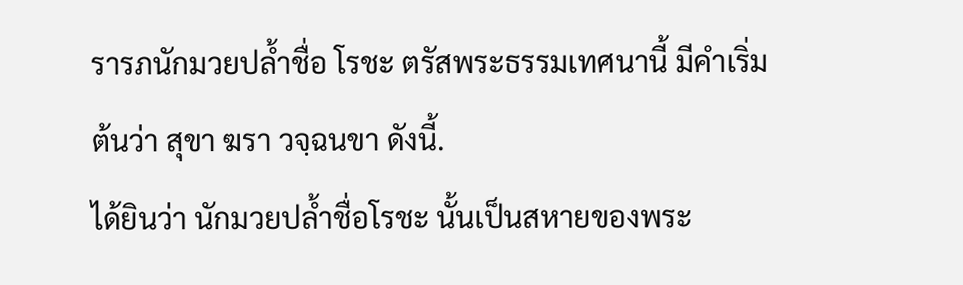รารภนักมวยปล้ำชื่อ โรชะ ตรัสพระธรรมเทศนานี้ มีคำเริ่มต้นว่า สุขา ฆรา วจฺฉนขา ดังนี้.
ได้ยินว่า นักมวยปล้ำชื่อโรชะ นั้นเป็นสหายของพระ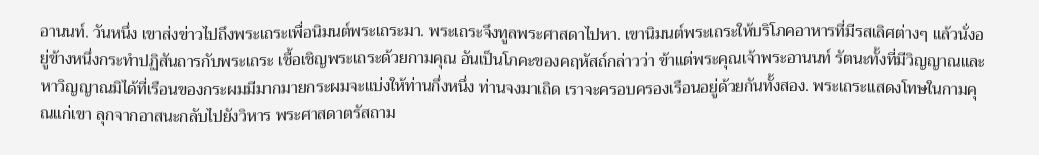อานนท์. วันหนึ่ง เขาส่งข่าวไปถึงพระเถระเพื่อนิมนต์พระเถระมา. พระเถระจึงทูลพระศาสดาไปหา. เขานิมนต์พระเถระให้บริโภคอาหารที่มีรสเลิศต่างๆ แล้วนั่งอยู่ข้างหนึ่งกระทำปฏิสันถารกับพระเถระ เชื้อเชิญพระเถระด้วยกามคุณ อันเป็นโภคะของคฤหัสถ์กล่าวว่า ข้าแต่พระคุณเจ้าพระอานนท์ รัตนะทั้งที่มีวิญญาณและหาวิญญาณมิได้ที่เรือนของกระผมมีมากมายกระผมจะแบ่งให้ท่านกึ่งหนึ่ง ท่านจงมาเถิด เราจะครอบครองเรือนอยู่ด้วยกันทั้งสอง. พระเถระแสดงโทษในกามคุณแก่เขา ลุกจากอาสนะกลับไปยังวิหาร พระศาสดาตรัสถาม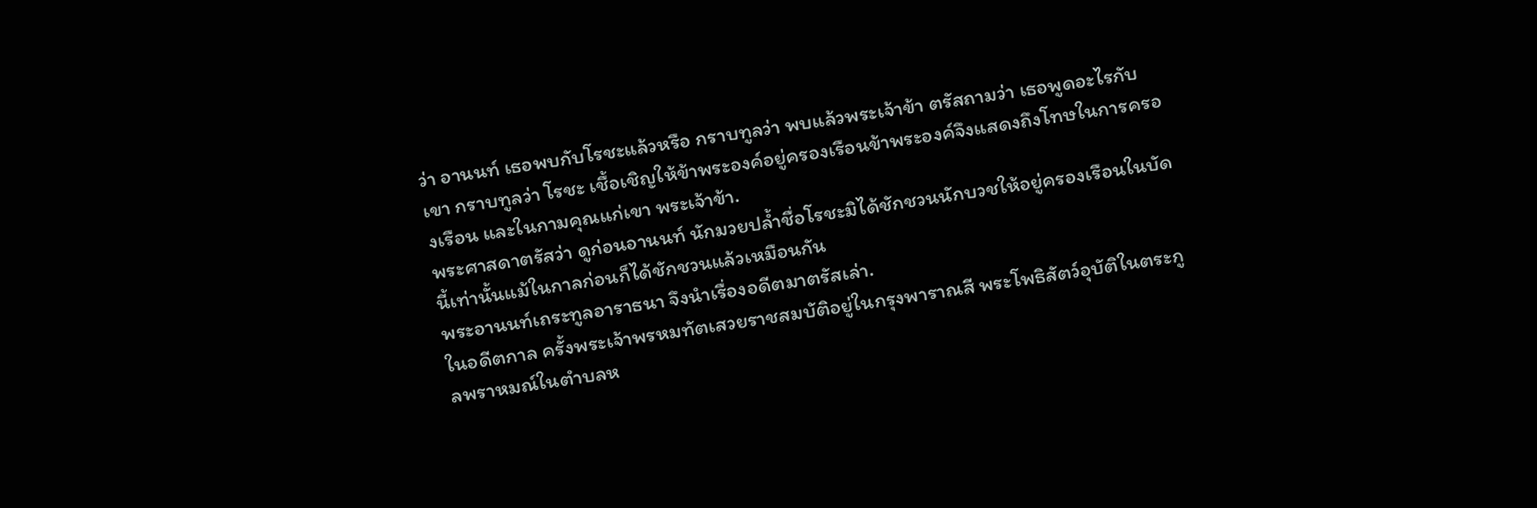ว่า อานนท์ เธอพบกับโรชะแล้วหรือ กราบทูลว่า พบแล้วพระเจ้าข้า ตรัสถามว่า เธอพูดอะไรกับเขา กราบทูลว่า โรชะ เชื้อเชิญให้ข้าพระองค์อยู่ครองเรือนข้าพระองค์จึงแสดงถึงโทษในการครองเรือน และในกามคุณแก่เขา พระเจ้าข้า.
พระศาสดาตรัสว่า ดูก่อนอานนท์ นักมวยปล้ำชื่อโรชะมิได้ชักชวนนักบวชให้อยู่ครองเรือนในบัดนี้เท่านั้นแม้ในกาลก่อนก็ได้ชักชวนแล้วเหมือนกัน
พระอานนท์เถระทูลอาราธนา จึงนำเรื่องอดีตมาตรัสเล่า.
ในอดีตกาล ครั้งพระเจ้าพรหมทัตเสวยราชสมบัติอยู่ในกรุงพาราณสี พระโพธิสัตว์อุบัติในตระกูลพราหมณ์ในตำบลห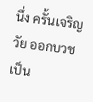นึ่ง ครั้นเจริญวัย ออกบวชเป็น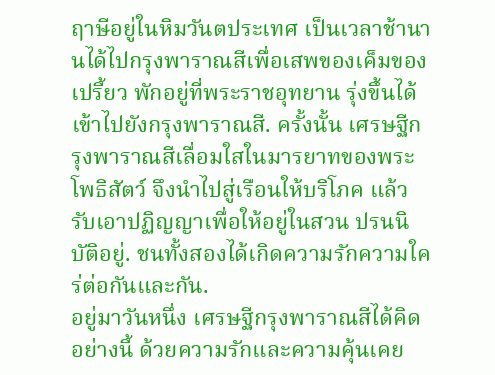ฤาษีอยู่ในหิมวันตประเทศ เป็นเวลาช้านานได้ไปกรุงพาราณสีเพื่อเสพของเค็มของเปรี้ยว พักอยู่ที่พระราชอุทยาน รุ่งขึ้นได้เข้าไปยังกรุงพาราณสี. ครั้งนั้น เศรษฐีกรุงพาราณสีเลื่อมใสในมารยาทของพระโพธิสัตว์ จึงนำไปสู่เรือนให้บริโภค แล้วรับเอาปฏิญญาเพื่อให้อยู่ในสวน ปรนนิบัติอยู่. ชนทั้งสองได้เกิดความรักความใคร่ต่อกันและกัน.
อยู่มาวันหนึ่ง เศรษฐีกรุงพาราณสีได้คิดอย่างนี้ ด้วยความรักและความคุ้นเคย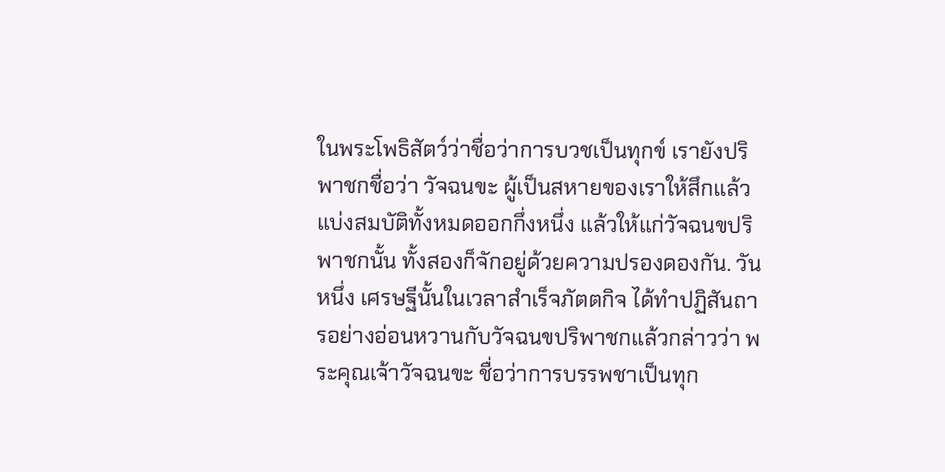ในพระโพธิสัตว์ว่าชื่อว่าการบวชเป็นทุกข์ เรายังปริพาชกชื่อว่า วัจฉนขะ ผู้เป็นสหายของเราให้สึกแล้วแบ่งสมบัติทั้งหมดออกกึ่งหนึ่ง แล้วให้แก่วัจฉนขปริพาชกนั้น ทั้งสองก็จักอยู่ด้วยความปรองดองกัน. วันหนึ่ง เศรษฐีนั้นในเวลาสำเร็จภัตตกิจ ได้ทำปฏิสันถารอย่างอ่อนหวานกับวัจฉนขปริพาชกแล้วกล่าวว่า พระคุณเจ้าวัจฉนขะ ชื่อว่าการบรรพชาเป็นทุก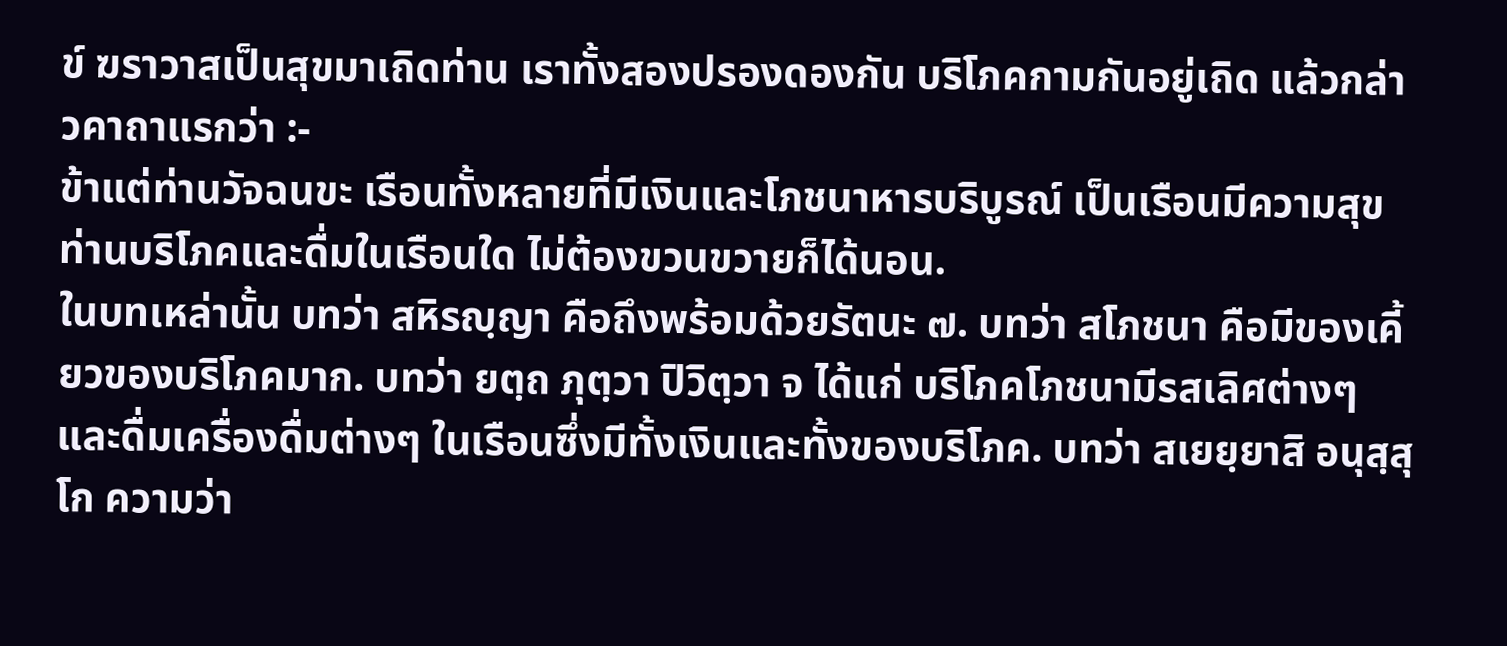ข์ ฆราวาสเป็นสุขมาเถิดท่าน เราทั้งสองปรองดองกัน บริโภคกามกันอยู่เถิด แล้วกล่าวคาถาแรกว่า :-
ข้าแต่ท่านวัจฉนขะ เรือนทั้งหลายที่มีเงินและโภชนาหารบริบูรณ์ เป็นเรือนมีความสุข ท่านบริโภคและดื่มในเรือนใด ไม่ต้องขวนขวายก็ได้นอน.
ในบทเหล่านั้น บทว่า สหิรญฺญา คือถึงพร้อมด้วยรัตนะ ๗. บทว่า สโภชนา คือมีของเคี้ยวของบริโภคมาก. บทว่า ยตฺถ ภุตฺวา ปิวิตฺวา จ ได้แก่ บริโภคโภชนามีรสเลิศต่างๆ และดื่มเครื่องดื่มต่างๆ ในเรือนซึ่งมีทั้งเงินและทั้งของบริโภค. บทว่า สเยยฺยาสิ อนุสฺสุโก ความว่า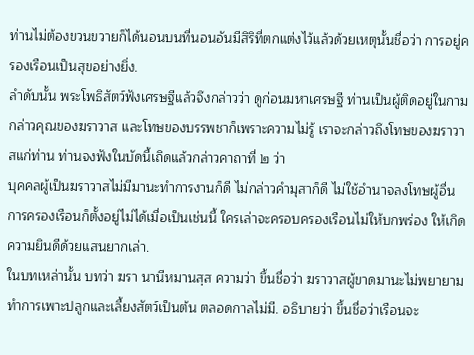ท่านไม่ต้องขวนขวายก็ได้นอนบนที่นอนอันมีสิริที่ตกแต่งไว้แล้วด้วยเหตุนั้นชื่อว่า การอยู่ครองเรือนเป็นสุขอย่างยิ่ง.
ลำดับนั้น พระโพธิสัตว์ฟังเศรษฐีแล้วจึงกล่าวว่า ดูก่อนมหาเศรษฐี ท่านเป็นผู้ติดอยู่ในกาม กล่าวคุณของฆราวาส และโทษของบรรพชาก็เพราะความไม่รู้ เราจะกล่าวถึงโทษของฆราวาสแก่ท่าน ท่านจงฟังในบัดนี้เถิดแล้วกล่าวคาถาที่ ๒ ว่า
บุคคลผู้เป็นฆราวาสไม่มีมานะทำการงานก็ดี ไม่กล่าวคำมุสาก็ดี ไม่ใช้อำนาจลงโทษผู้อื่น การครองเรือนก็ตั้งอยู่ไม่ได้เมื่อเป็นเช่นนี้ ใครเล่าจะครอบครองเรือนไม่ให้บกพร่อง ให้เกิดความยินดีด้วยแสนยากเล่า.
ในบทเหล่านั้น บทว่า ฆรา นานีหมานสฺส ความว่า ขึ้นชื่อว่า ฆราวาสผู้ขาดมานะไม่พยายามทำการเพาะปลูกและเลี้ยงสัตว์เป็นต้น ตลอดกาลไม่มี. อธิบายว่า ขึ้นชื่อว่าเรือนจะ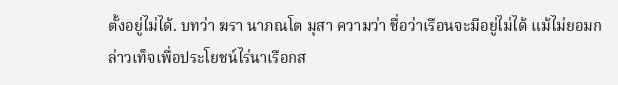ตั้งอยู่ไม่ได้. บทว่า ฆรา นาภณโต มุสา ความว่า ชื่อว่าเรือนจะมีอยู่ไม่ได้ แม้ไม่ยอมกล่าวเท็จเพื่อประโยชน์ไร่นาเรือกส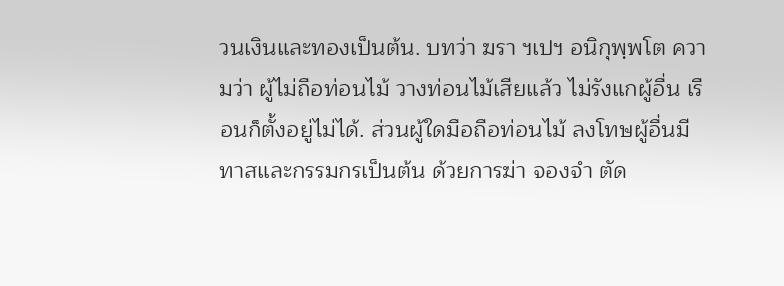วนเงินและทองเป็นต้น. บทว่า ฆรา ฯเปฯ อนิกุพฺพโต ความว่า ผู้ไม่ถือท่อนไม้ วางท่อนไม้เสียแล้ว ไม่รังแกผู้อื่น เรือนก็ตั้งอยู่ไม่ได้. ส่วนผู้ใดมือถือท่อนไม้ ลงโทษผู้อื่นมีทาสและกรรมกรเป็นต้น ด้วยการฆ่า จองจำ ตัด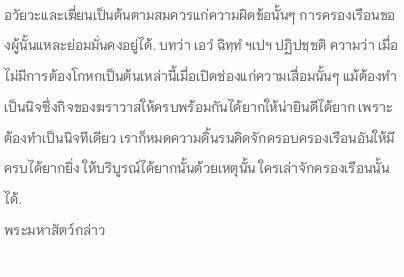อวัยวะและเฆี่ยนเป็นต้นตามสมควรแก่ความผิดข้อนั้นๆ การครองเรือนของผู้นั้นแหละย่อมมั่นคงอยู่ได้. บทว่า เอวํ ฉิทฺทํ ฯเปฯ ปฏิปชฺชติ ความว่า เมื่อไม่มีการต้องโกหกเป็นต้นเหล่านี้เมื่อเปิดช่องแก่ความเสื่อมนั้นๆ แม้ต้องทำเป็นนิจซึ่งกิจของฆราวาสให้ครบพร้อมกันได้ยากให้น่ายินดีได้ยาก เพราะต้องทำเป็นนิจทีเดียว เราก็หมดความดิ้นรนคิดจักครอบครองเรือนอันให้มีครบได้ยากยิ่ง ให้บริบูรณ์ได้ยากนั้นด้วยเหตุนั้น ใครเล่าจักครองเรือนนั้นได้.
พระมหาสัตว์กล่าว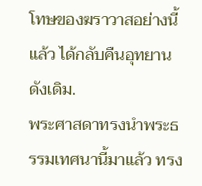โทษของฆราวาสอย่างนี้แล้ว ได้กลับคืนอุทยานดังเดิม.
พระศาสดาทรงนำพระธรรมเทศนานี้มาแล้ว ทรง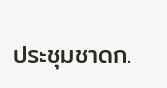ประชุมชาดก.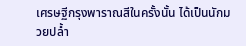เศรษฐีกรุงพาราณสีในครั้งนั้น ได้เป็นนักมวยปล้ำ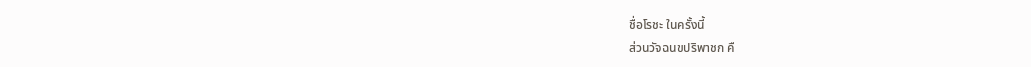ชื่อโรชะ ในครั้งนี้
ส่วนวัจฉนขปริพาชก คื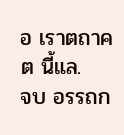อ เราตถาคต นี้แล.
จบ อรรถก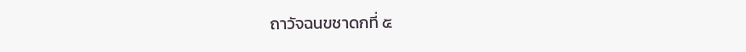ถาวัจฉนขชาดกที่ ๕